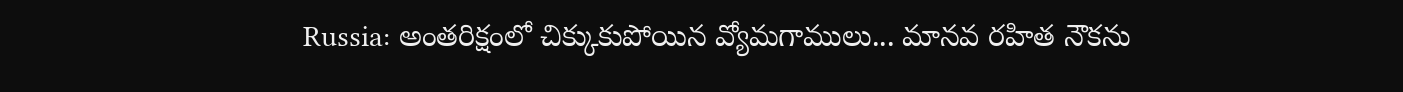Russia: అంతరిక్షంలో చిక్కుకుపోయిన వ్యోమగాములు... మానవ రహిత నౌకను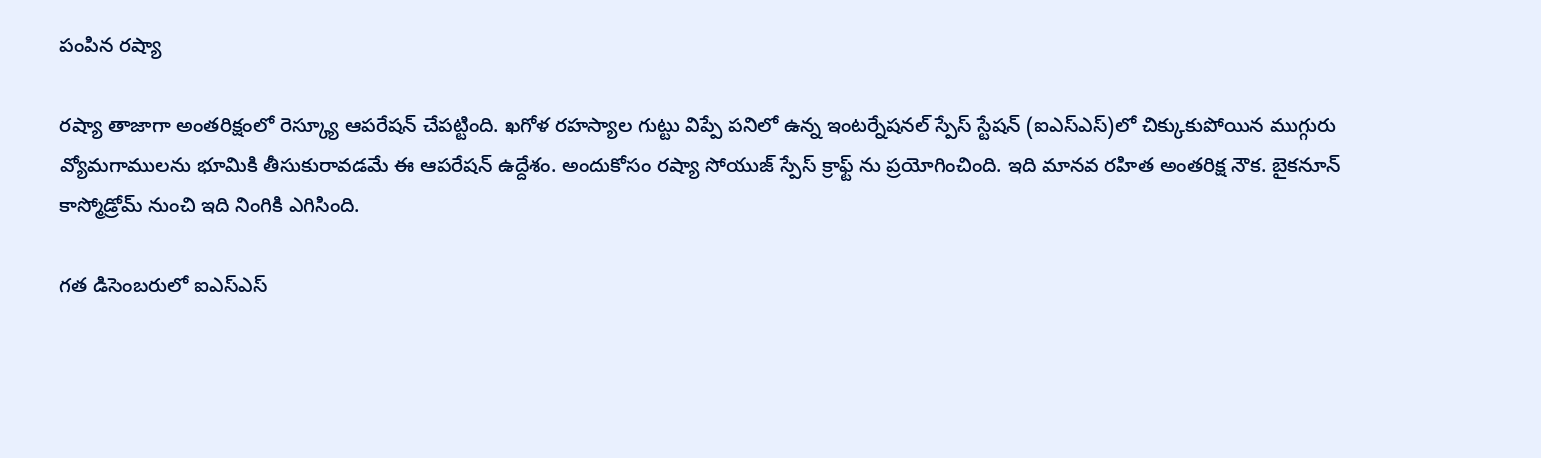పంపిన రష్యా

రష్యా తాజాగా అంతరిక్షంలో రెస్క్యూ ఆపరేషన్ చేపట్టింది. ఖగోళ రహస్యాల గుట్టు విప్పే పనిలో ఉన్న ఇంటర్నేషనల్ స్పేస్ స్టేషన్ (ఐఎస్ఎస్)లో చిక్కుకుపోయిన ముగ్గురు వ్యోమగాములను భూమికి తీసుకురావడమే ఈ ఆపరేషన్ ఉద్దేశం. అందుకోసం రష్యా సోయుజ్ స్పేస్ క్రాఫ్ట్ ను ప్రయోగించింది. ఇది మానవ రహిత అంతరిక్ష నౌక. బైకనూన్ కాస్మోడ్రోమ్ నుంచి ఇది నింగికి ఎగిసింది.

గత డిసెంబరులో ఐఎస్ఎస్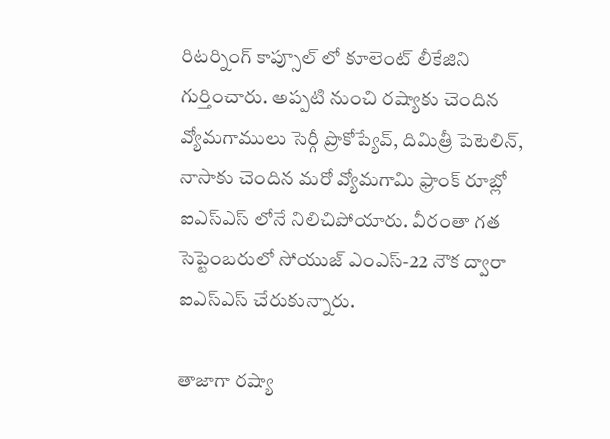రిటర్నింగ్ కాప్సూల్ లో కూలెంట్ లీకేజిని గుర్తించారు. అప్పటి నుంచి రష్యాకు చెందిన వ్యోమగాములు సెర్గీ ప్రొకోప్యేవ్, దిమిత్రీ పెటెలిన్, నాసాకు చెందిన మరో వ్యోమగామి ఫ్రాంక్ రూబ్లో ఐఎస్ఎస్ లోనే నిలిచిపోయారు. వీరంతా గత సెప్టెంబరులో సోయుజ్ ఎంఎస్-22 నౌక ద్వారా ఐఎస్ఎస్ చేరుకున్నారు.

తాజాగా రష్యా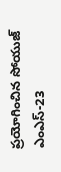ప్రయోగించిన సోయుజ్ ఎంఎస్-23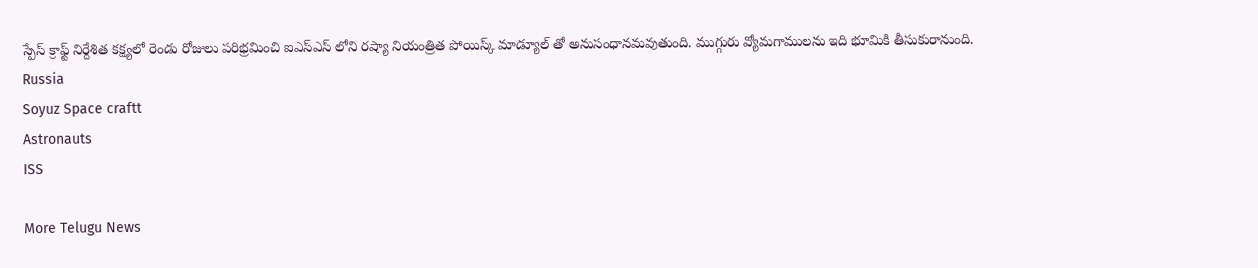స్పేస్ క్రాఫ్ట్ నిర్దేశిత కక్ష్యలో రెండు రోజులు పరిభ్రమించి ఐఎస్ఎస్ లోని రష్యా నియంత్రిత పోయిస్క్ మాడ్యూల్ తో అనుసంధానమవుతుంది. ముగ్గురు వ్యోమగాములను ఇది భూమికి తీసుకురానుంది.
Russia
Soyuz Space craftt
Astronauts
ISS

More Telugu News